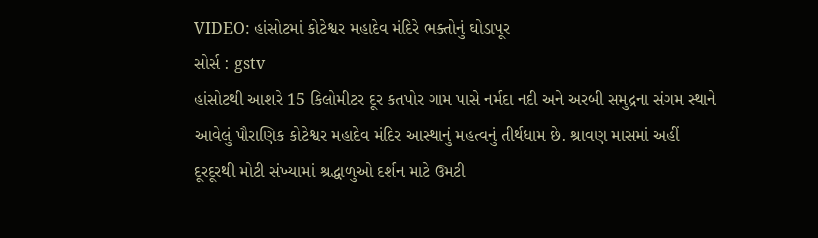VIDEO: હાંસોટમાં કોટેશ્વર મહાદેવ મંદિરે ભક્તોનું ઘોડાપૂર
સોર્સ : gstv
હાંસોટથી આશરે 15 કિલોમીટર દૂર કતપોર ગામ પાસે નર્મદા નદી અને અરબી સમુદ્રના સંગમ સ્થાને આવેલું પૌરાણિક કોટેશ્વર મહાદેવ મંદિર આસ્થાનું મહત્વનું તીર્થધામ છે. શ્રાવણ માસમાં અહીં દૂરદૂરથી મોટી સંખ્યામાં શ્રદ્ધાળુઓ દર્શન માટે ઉમટી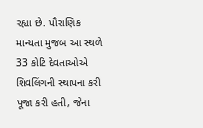રહ્યા છે. પૌરાણિક માન્યતા મુજબ આ સ્થળે 33 કોટિ દેવતાઓએ શિવલિંગની સ્થાપના કરી પૂજા કરી હતી, જેના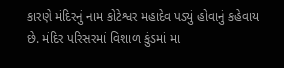કારણે મંદિરનું નામ કોટેશ્વર મહાદેવ પડ્યું હોવાનું કહેવાય છે. મંદિર પરિસરમાં વિશાળ કુંડમાં મા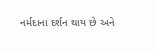નર્મદાના દર્શન થાય છે અને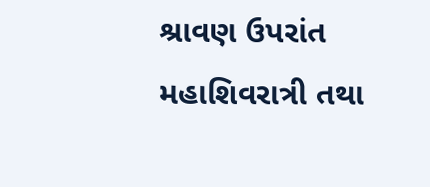શ્રાવણ ઉપરાંત મહાશિવરાત્રી તથા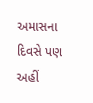અમાસના દિવસે પણ અહીં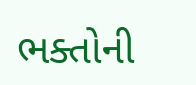ભક્તોની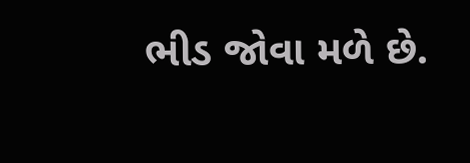ભીડ જોવા મળે છે.